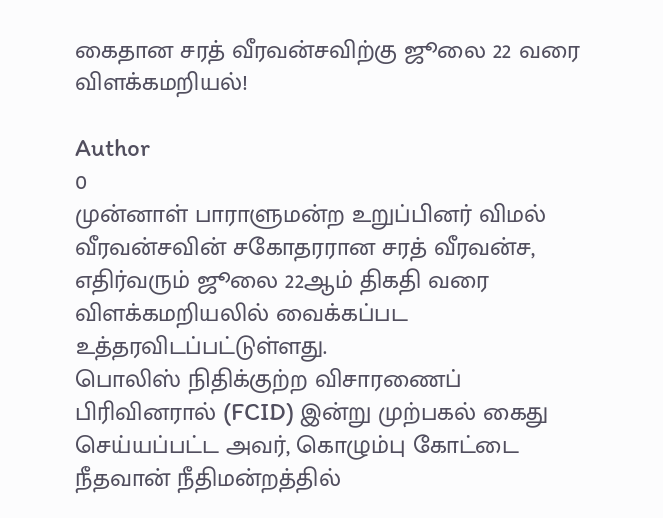கைதான சரத் வீரவன்சவிற்கு ஜூலை 22 வரை விளக்கமறியல்!

Author
0
முன்னாள் பாராளுமன்ற உறுப்பினர் விமல் வீரவன்சவின் சகோதரரான சரத் வீரவன்ச, எதிர்வரும் ஜூலை 22ஆம் திகதி வரை விளக்கமறியலில் வைக்கப்பட உத்தரவிடப்பட்டுள்ளது.
பொலிஸ் நிதிக்குற்ற விசாரணைப் பிரிவினரால் (FCID) இன்று முற்பகல் கைது செய்யப்பட்ட அவர், கொழும்பு கோட்டை நீதவான் நீதிமன்றத்தில்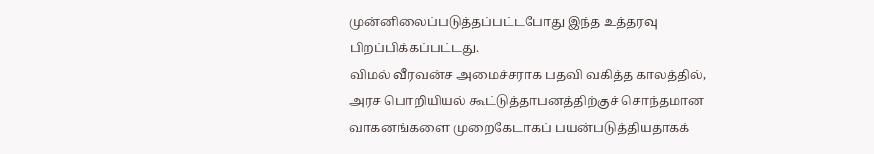முன்னிலைப்படுத்தப்பட்டபோது இந்த உத்தரவு பிறப்பிக்கப்பட்டது.
விமல் வீரவன்ச அமைச்சராக பதவி வகித்த காலத்தில், அரச பொறியியல் கூட்டுத்தாபனத்திற்குச் சொந்தமான வாகனங்களை முறைகேடாகப் பயன்படுத்தியதாகக்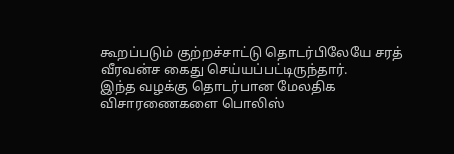கூறப்படும் குற்றச்சாட்டு தொடர்பிலேயே சரத் வீரவன்ச கைது செய்யப்பட்டிருந்தார்.
இந்த வழக்கு தொடர்பான மேலதிக விசாரணைகளை பொலிஸ்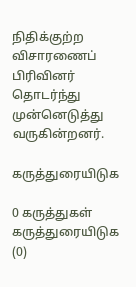நிதிக்குற்ற விசாரணைப் பிரிவினர் தொடர்ந்து முன்னெடுத்து வருகின்றனர்.

கருத்துரையிடுக

0 கருத்துகள்
கருத்துரையிடுக (0)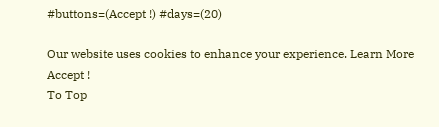#buttons=(Accept !) #days=(20)

Our website uses cookies to enhance your experience. Learn More
Accept !
To Top